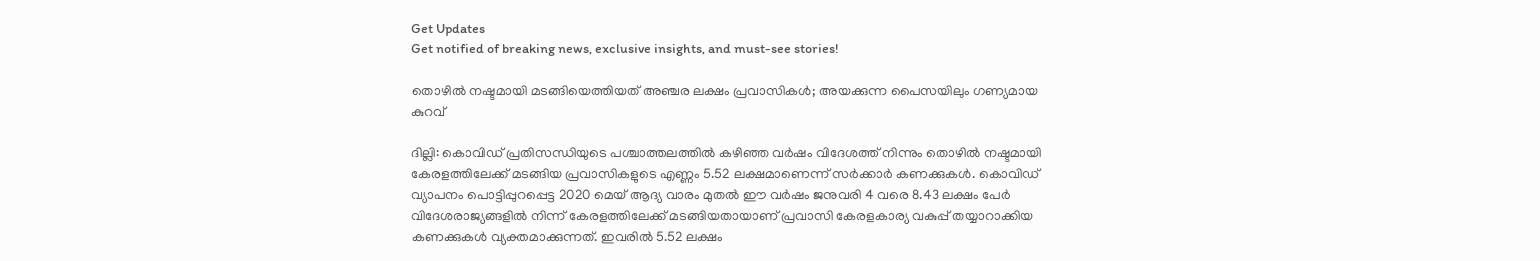Get Updates
Get notified of breaking news, exclusive insights, and must-see stories!

തൊഴില്‍ നഷ്ടമായി മടങ്ങിയെത്തിയത് അഞ്ചര ലക്ഷം പ്രവാസികള്‍; അയക്കുന്ന പൈസയിലും ഗണ്യമായ കുറവ്

ദില്ലി: കൊവിഡ് പ്രതിസന്ധിയുടെ പശ്ചാത്തലത്തില്‍ കഴിഞ്ഞ വര്‍ഷം വിദേശത്ത് നിന്നും തൊഴില്‍ നഷ്ടമായി കേരളത്തിലേക്ക് മടങ്ങിയ പ്രവാസികളുടെ എണ്ണം 5.52 ലക്ഷമാണെന്ന് സര്‍ക്കാര്‍ കണക്കുകള്‍. കൊവിഡ് വ്യാപനം പൊട്ടിപ്പുറപ്പെട്ട 2020 മെയ് ആദ്യ വാരം മുതൽ ഈ വർഷം ജനുവരി 4 വരെ 8.43 ലക്ഷം പേർ വിദേശരാജ്യങ്ങളിൽ നിന്ന് കേരളത്തിലേക്ക് മടങ്ങിയതായാണ് പ്രവാസി കേരളകാര്യ വകുപ്പ് തയ്യാറാക്കിയ കണക്കുകൾ വ്യക്തമാക്കുന്നത്. ഇവരിൽ 5.52 ലക്ഷം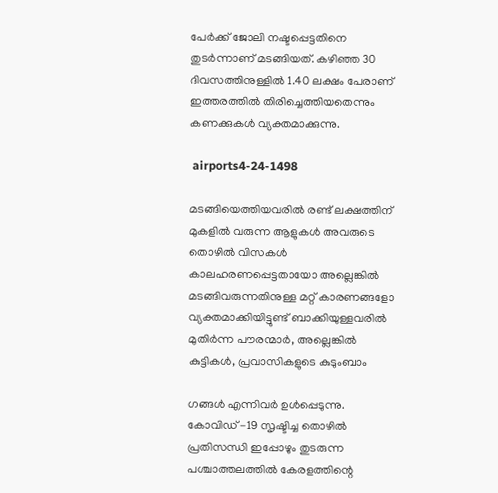പേർക്ക് ജോലി നഷ്ടപ്പെട്ടതിനെ തുടര്‍ന്നാണ് മടങ്ങിയത്. കഴിഞ്ഞ 30 ദിവസത്തിനുള്ളിൽ 1.40 ലക്ഷം പേരാണ് ഇത്തരത്തില്‍ തിരിച്ചെത്തിയതെന്നും കണക്കുകള്‍ വ്യക്തമാക്കുന്നു.

 airports4-24-1498

മടങ്ങിയെത്തിയവരില്‍ രണ്ട് ലക്ഷത്തിന് മുകളില്‍ വരുന്ന ആളുകള്‍ അവരുടെ തൊഴിൽ വിസകൾ കാലഹരണപ്പെട്ടതായോ അല്ലെങ്കിൽ മടങ്ങിവരുന്നതിനുള്ള മറ്റ് കാരണങ്ങളോ വ്യക്തമാക്കിയിട്ടുണ്ട് ബാക്കിയുള്ളവരിൽ മുതിർന്ന പൗരന്മാർ, അല്ലെങ്കിൽ കുട്ടികൾ, പ്രവാസികളുടെ കുടുംബാം

ഗങ്ങൾ എന്നിവര്‍ ഉൾപ്പെടുന്നു. കോവിഡ് -19 സൃഷ്ടിച്ച തൊഴിൽ പ്രതിസന്ധി ഇപ്പോഴും തുടരുന്ന പശ്ചാത്തലത്തില്‍ കേരളത്തിന്റെ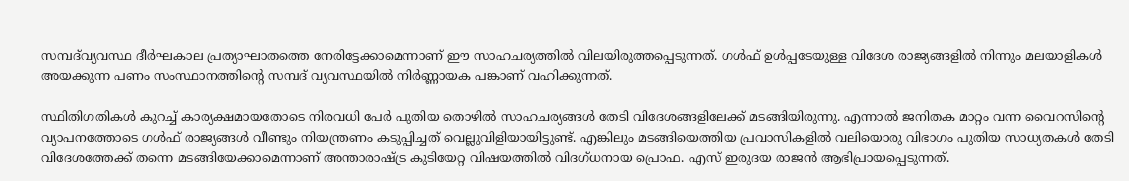സമ്പദ്‌വ്യവസ്ഥ ദീർഘകാല പ്രത്യാഘാതത്തെ നേരിട്ടേക്കാമെന്നാണ് ഈ സാഹചര്യത്തില്‍ വിലയിരുത്തപ്പെടുന്നത്. ഗള്‍ഫ് ഉള്‍പ്പടേയുള്ള വിദേശ രാജ്യങ്ങളില്‍ നിന്നും മലയാളികള്‍ അയക്കുന്ന പണം സംസ്ഥാനത്തിന്‍റെ സമ്പദ് വ്യവസ്ഥയില്‍ നിര്‍ണ്ണായക പങ്കാണ് വഹിക്കുന്നത്.

സ്ഥിതിഗതികള്‍ കുറച്ച് കാര്യക്ഷമായതോടെ നിരവധി പേര്‍ പുതിയ തൊഴില്‍ സാഹചര്യങ്ങള്‍ തേടി വിദേശങ്ങളിലേക്ക് മടങ്ങിയിരുന്നു. എന്നാല്‍ ജനിതക മാറ്റം വന്ന വൈറസിന്‍റെ വ്യാപനത്തോടെ ഗള്‍ഫ് രാജ്യങ്ങള്‍ വീണ്ടും നിയന്ത്രണം കടുപ്പിച്ചത് വെല്ലുവിളിയായിട്ടുണ്ട്. എങ്കിലും മടങ്ങിയെത്തിയ പ്രവാസികളില്‍ വലിയൊരു വിഭാഗം പുതിയ സാധ്യതകള്‍ തേടി വിദേശത്തേക്ക് തന്നെ മടങ്ങിയേക്കാമെന്നാണ് അന്താരാഷ്ട്ര കുടിയേറ്റ വിഷയത്തില്‍ വിദഗ്ധനായ പ്രൊഫ. എസ് ഇരുദയ രാജന്‍ ആഭിപ്രായപ്പെടുന്നത്.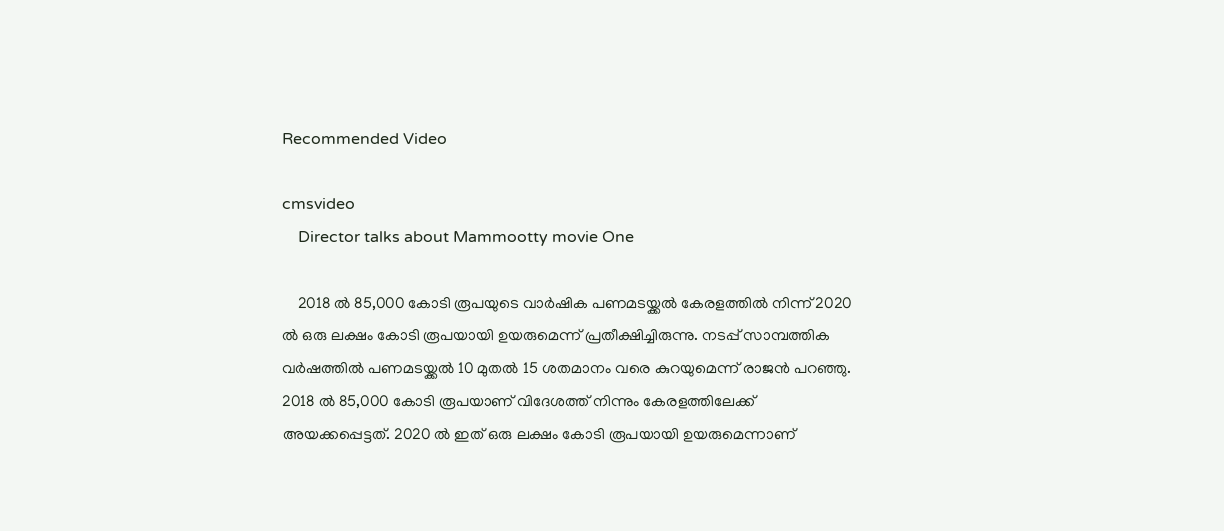Recommended Video

cmsvideo
    Director talks about Mammootty movie One

    2018 ൽ 85,000 കോടി രൂപയുടെ വാർഷിക പണമടയ്ക്കൽ കേരളത്തിൽ നിന്ന് 2020 ൽ ഒരു ലക്ഷം കോടി രൂപയായി ഉയരുമെന്ന് പ്രതീക്ഷിച്ചിരുന്നു. നടപ്പ് സാമ്പത്തിക വർഷത്തിൽ പണമടയ്ക്കൽ 10 മുതൽ 15 ശതമാനം വരെ കുറയുമെന്ന് രാജൻ പറഞ്ഞു. 2018 ൽ 85,000 കോടി രൂപയാണ് വിദേശത്ത് നിന്നും കേരളത്തിലേക്ക് അയക്കപ്പെട്ടത്. 2020 ല്‍ ഇത് ഒരു ലക്ഷം കോടി രൂപയായി ഉയരുമെന്നാണ്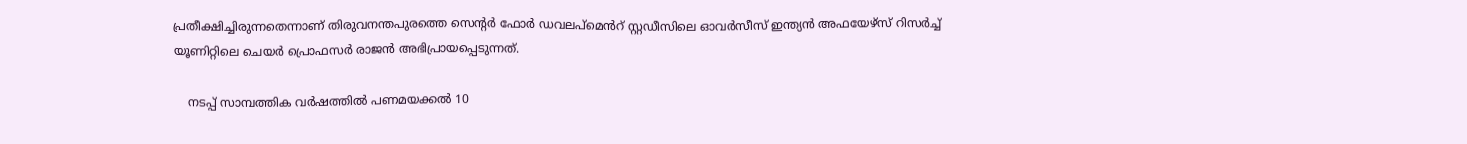പ്രതീക്ഷിച്ചിരുന്നതെന്നാണ് തിരുവനന്തപുരത്തെ സെന്റർ ഫോർ ഡവലപ്മെൻറ് സ്റ്റഡീസിലെ ഓവർസീസ് ഇന്ത്യൻ അഫയേഴ്‌സ് റിസർച്ച് യൂണിറ്റിലെ ചെയർ പ്രൊഫസർ രാജൻ അഭിപ്രായപ്പെടുന്നത്.

    നടപ്പ് സാമ്പത്തിക വർഷത്തിൽ പണമയക്കൽ 10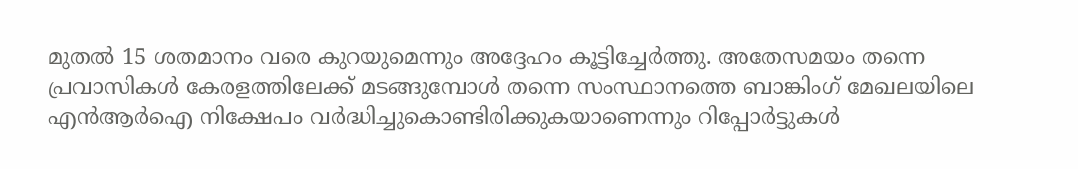മുതൽ 15 ശതമാനം വരെ കുറയുമെന്നും അദ്ദേഹം കൂട്ടിച്ചേര്‍ത്തു. അതേസമയം തന്നെ പ്രവാസികൾ കേരളത്തിലേക്ക് മടങ്ങുമ്പോൾ തന്നെ സംസ്ഥാനത്തെ ബാങ്കിംഗ് മേഖലയിലെ എൻ‌ആർ‌ഐ നിക്ഷേപം വർദ്ധിച്ചുകൊണ്ടിരിക്കുകയാണെന്നും റിപ്പോര്‍ട്ടുകള്‍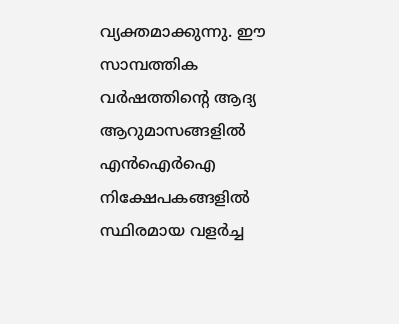വ്യക്തമാക്കുന്നു. ഈ സാമ്പത്തിക വർഷത്തിന്റെ ആദ്യ ആറുമാസങ്ങളിൽ എന്‍ഐര്‍ഐ നിക്ഷേപകങ്ങളില്‍ സ്ഥിരമായ വളർച്ച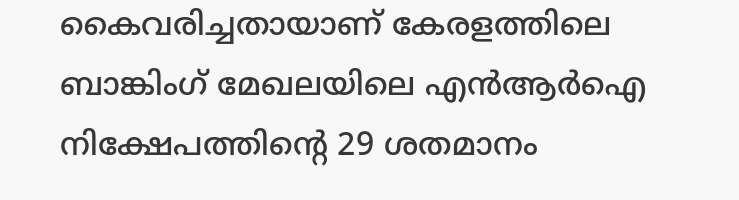കൈവരിച്ചതായാണ് കേരളത്തിലെ ബാങ്കിംഗ് മേഖലയിലെ എൻ‌ആർ‌ഐ നിക്ഷേപത്തിന്റെ 29 ശതമാനം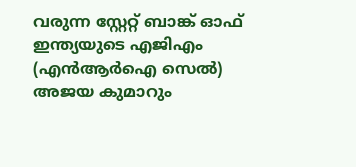വരുന്ന സ്റ്റേറ്റ് ബാങ്ക് ഓഫ് ഇന്ത്യയുടെ എജി‌എം (എൻ‌ആർ‌ഐ സെൽ) അജയ കുമാറും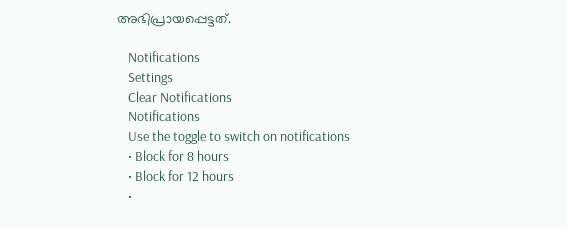അഭിപ്രായപ്പെട്ടത്.

    Notifications
    Settings
    Clear Notifications
    Notifications
    Use the toggle to switch on notifications
    • Block for 8 hours
    • Block for 12 hours
    •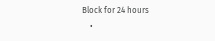Block for 24 hours
    •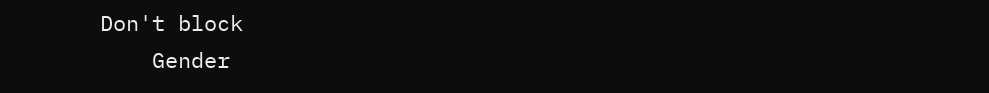Don't block
    Gender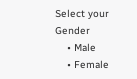Select your Gender
    • Male
    • Female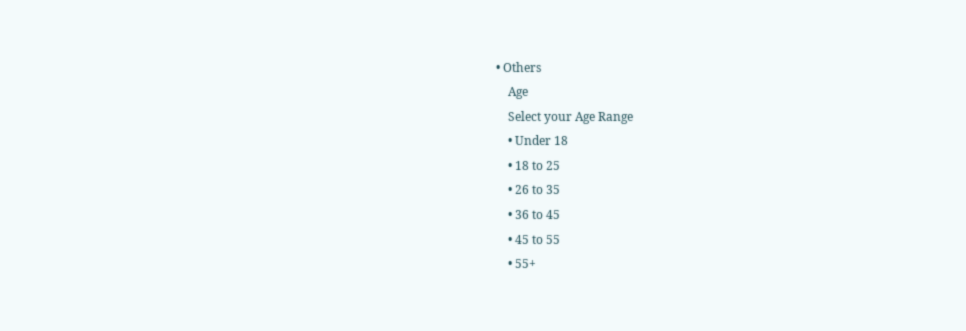• Others
    Age
    Select your Age Range
    • Under 18
    • 18 to 25
    • 26 to 35
    • 36 to 45
    • 45 to 55
    • 55+